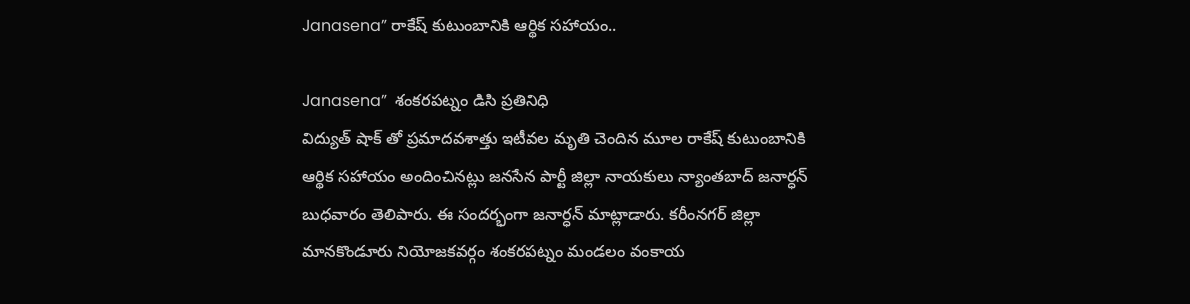Janasena” రాకేష్ కుటుంబానికి ఆర్థిక సహాయం..

Janasena”  శంకరపట్నం డిసి ప్రతినిధి
విద్యుత్ షాక్ తో ప్రమాదవశాత్తు ఇటీవల మృతి చెందిన మూల రాకేష్ కుటుంబానికి ఆర్థిక సహాయం అందించినట్లు జనసేన పార్టీ జిల్లా నాయకులు న్యాంతబాద్ జనార్ధన్ బుధవారం తెలిపారు. ఈ సందర్భంగా జనార్ధన్ మాట్లాడారు. కరీంనగర్ జిల్లా మానకొండూరు నియోజకవర్గం శంకరపట్నం మండలం వంకాయ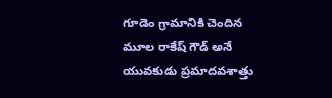గూడెం గ్రామానికి చెందిన మూల రాకేష్ గౌడ్ అనే యువకుడు ప్రమాదవశాత్తు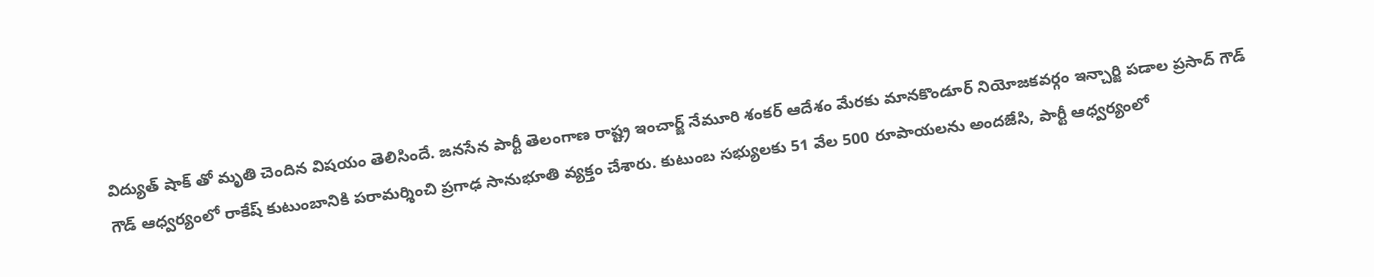విద్యుత్ షాక్ తో మృతి చెందిన విష‌యం తెలిసిందే. జనసేన పార్టీ తెలంగాణ రాష్ట్ర ఇంచార్జ్ నేమూరి శంకర్ ఆదేశం మేరకు మానకొండూర్ నియోజకవర్గం ఇన్చార్జి పడాల ప్రసాద్ గౌడ్ గౌడ్ ఆధ్వర్యంలో రాకేష్ కుటుంబానికి పరామర్శించి ప్రగాఢ సానుభూతి వ్యక్తం చేశారు. కుటుంబ సభ్యులకు 51 వేల 500 రూపాయలను అందజేసి, పార్టీ ఆధ్వర్యంలో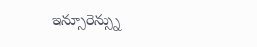ఇన్సూరెన్స్ను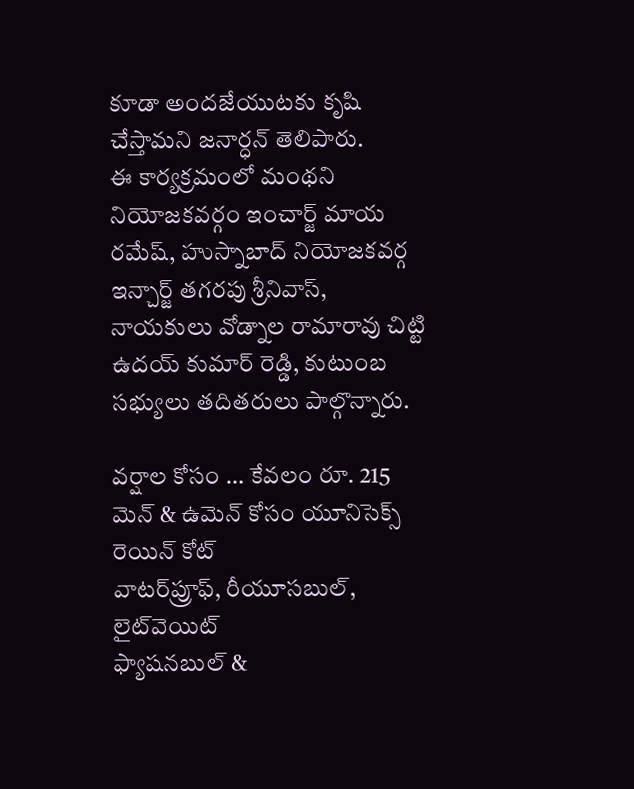కూడా అందజేయుటకు కృషి చేస్తామని జనార్ధన్ తెలిపారు.
ఈ కార్యక్రమంలో మంథని నియోజకవర్గం ఇంచార్జ్ మాయ రమేష్, హుస్నాబాద్ నియోజకవర్గ ఇన్చార్జ్ తగరపు శ్రీనివాస్, నాయకులు వోడ్నాల రామారావు చిట్టి ఉదయ్ కుమార్ రెడ్డి, కుటుంబ సభ్యులు తదితరులు పాల్గొన్నారు.

వర్షాల కోసం … కేవ‌లం రూ. 215
మెన్ & ఉమెన్ కోసం యూనిసెక్స్ రెయిన్ కోట్
వాటర్‌ప్రూఫ్, రీయూసబుల్, లైట్‌వెయిట్
ఫ్యాషనబుల్ &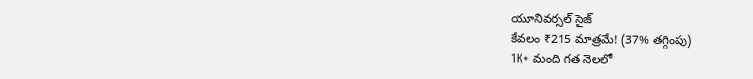యూనివర్సల్ సైజ్
కేవలం ₹215 మాత్రమే! (37% తగ్గింపు)
1K+ మంది గత నెలలో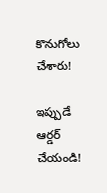కొనుగోలు చేశారు!

ఇప్పుడే ఆర్డర్ చేయండి!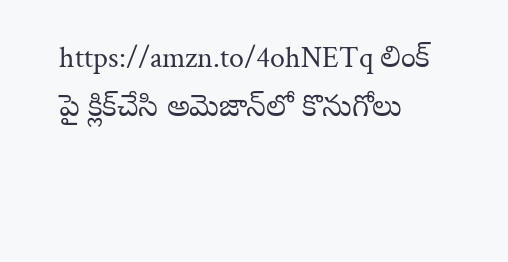https://amzn.to/4ohNETq లింక్ పై క్లిక్‌చేసి అమెజాన్‌లో కొనుగోలు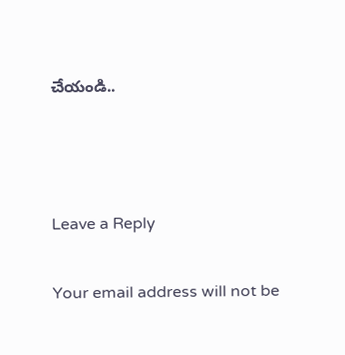చేయండి..



Leave a Reply

Your email address will not be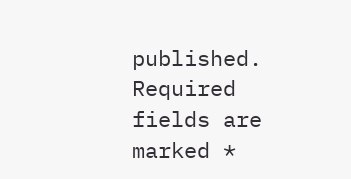published. Required fields are marked *